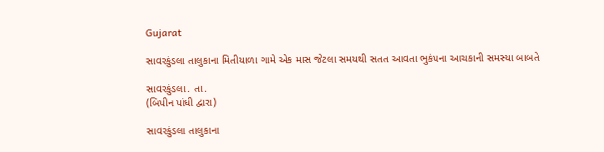Gujarat

સાવરકુંડલા તાલુકાના મિતીયાળા ગામે એક માસ જેટલા સમયથી સતત આવતા ભુકં૫ના આચકાની સમસ્યા બાબતે

સાવરકુંડલા. તા.
(બિપીન પાંધી દ્વારા)

સાવરકુંડલા તાલુકાના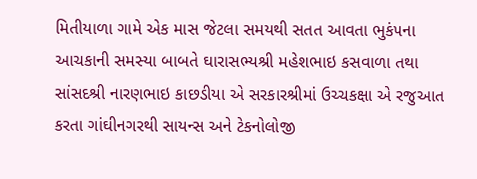મિતીયાળા ગામે એક માસ જેટલા સમયથી સતત આવતા ભુકં૫ના આચકાની સમસ્યા બાબતે ઘારાસભ્યશ્રી મહેશભાઇ કસવાળા તથા સાંસદશ્રી નારણભાઇ કાછડીયા એ સરકારશ્રીમાં ઉચ્ચકક્ષા એ રજુઆત કરતા ગાંઘીનગરથી સાયન્સ અને ટેકનોલોજી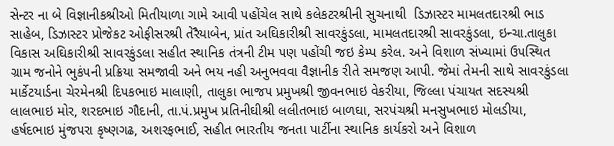સેન્ટર ના બે વિજ્ઞાનીકશ્રીઓ મિતીયાળા ગામે આવી ૫હોંચેલ સાથે કલેકટરશ્રીની સુચનાથી  ડિઝાસ્ટર મામલતદારશ્રી ભાડ સાહેબ, ડિઝાસ્ટર પ્રોજેકટ ઓફીસરશ્રી તેરૈયાબેન, પ્રાંત અઘિકારીશ્રી સાવરકુંડલા, મામલતદારશ્રી સાવરકુંડલા, ઇન્ચા.તાલુકા વિકાસ અઘિકારીશ્રી સાવરકુંડલા સહીત સ્થાનિક તંત્રની ટીમ ૫ણ ૫હોંચી જઇ કેમ્પ કરેલ. અને વિશાળ સંખ્યામાં ઉ૫સ્થિત ગ્રામ જનોને ભુકં૫ની પ્રક્રિયા સમજાવી અને ભય નહી અનુભવવા વૈજ્ઞાનીક રીતે સમજણ આપી. જેમાં તેમની સાથે સાવરકુંડલા માર્કેટયાર્ડના ચેરમેનશ્રી દિ૫કભાઇ માલાણી, તાલુકા ભાજ૫ પ્રમુખશ્રી જીવનભાઇ વેકરીયા, જિલ્લા પંચાયત સદસ્યશ્રી લાલભાઇ મોર, શરદભાઇ ગૌદાની, તા.પં.પ્રમુખ પ્રતિનીઘીશ્રી લલીતભાઇ બાળઘા, સરપંચશ્રી મનસુખભાઇ મોલડીયા, હર્ષદભાઇ મુંજ૫રા કૃષ્ણગઢ, અશરફભાઈ, સહીત ભારતીય જનતા પાર્ટીના સ્થાનિક કાર્યકરો અને વિશાળ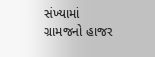સંખ્યામાં ગ્રામજનો હાજર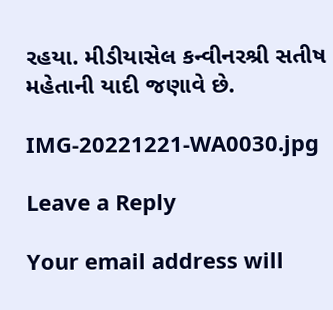રહયા. મીડીયાસેલ કન્વીનરશ્રી સતીષ મહેતાની યાદી જણાવે છે.

IMG-20221221-WA0030.jpg

Leave a Reply

Your email address will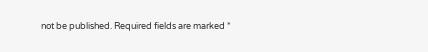not be published. Required fields are marked *